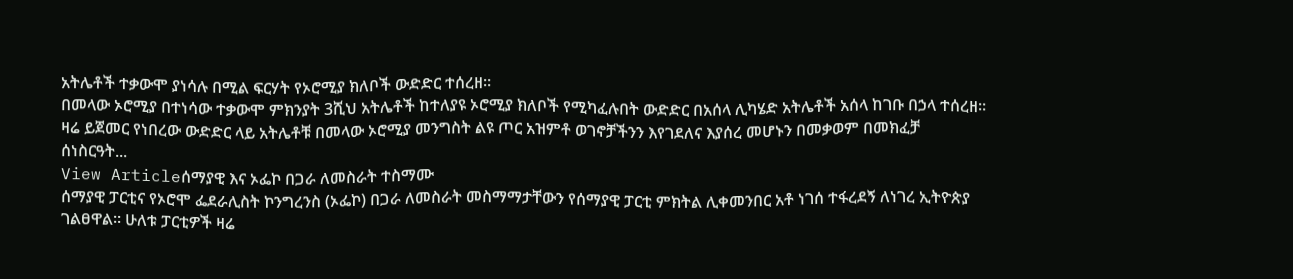አትሌቶች ተቃውሞ ያነሳሉ በሚል ፍርሃት የኦሮሚያ ክለቦች ውድድር ተሰረዘ።
በመላው ኦሮሚያ በተነሳው ተቃውሞ ምክንያት 3ሺህ አትሌቶች ከተለያዩ ኦሮሚያ ክለቦች የሚካፈሉበት ውድድር በአሰላ ሊካሄድ አትሌቶች አሰላ ከገቡ በኃላ ተሰረዘ። ዛሬ ይጀመር የነበረው ውድድር ላይ አትሌቶቹ በመላው ኦሮሚያ መንግስት ልዩ ጦር አዝምቶ ወገኖቻችንን እየገደለና እያሰረ መሆኑን በመቃወም በመክፈቻ ሰነስርዓት...
View Articleሰማያዊ እና ኦፌኮ በጋራ ለመስራት ተስማሙ
ሰማያዊ ፓርቲና የኦሮሞ ፌደራሊስት ኮንግረንስ (ኦፌኮ) በጋራ ለመስራት መስማማታቸውን የሰማያዊ ፓርቲ ምክትል ሊቀመንበር አቶ ነገሰ ተፋረደኝ ለነገረ ኢትዮጵያ ገልፀዋል፡፡ ሁለቱ ፓርቲዎች ዛሬ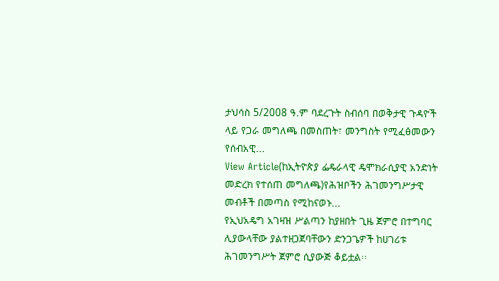ታህሳስ 5/2008 ዓ.ም ባደረጉት ስብሰባ በወቅታዊ ጉዳዮች ላይ የጋራ መግለጫ በመስጠት፣ መንግስት የሚፈፅመውን የሰብአዊ...
View Article(ከኢትዮጵያ ፌዴራላዊ ዴሞክራሲያዊ አንድነት መድረክ የተሰጠ መግለጫ)የሕዝቦችን ሕገመንግሥታዊ መብቶች በመጣስ የሚከናወኑ...
የኢህአዴግ አገዛዝ ሥልጣን ከያዘበት ጊዜ ጀምሮ በተግባር ሊያውላቸው ያልተዘጋጀባቸውን ድንጋጌዎች ከሀገሪቱ ሕገመንግሥት ጀምሮ ሲያውጅ ቆይቷል፡፡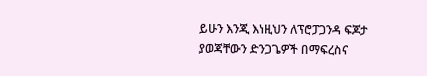ይሁን እንጂ እነዚህን ለፕሮፓጋንዳ ፍጆታ ያወጃቸውን ድንጋጌዎች በማፍረስና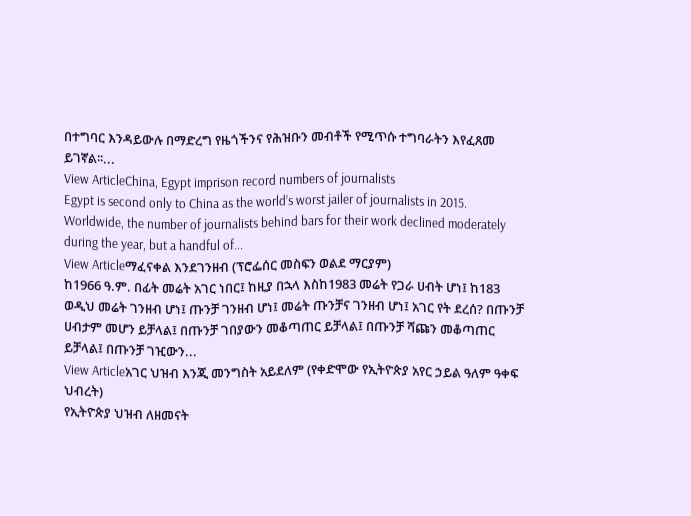በተግባር እንዳይውሉ በማድረግ የዜጎችንና የሕዝቡን መብቶች የሚጥሱ ተግባራትን እየፈጸመ ይገኛል፡፡...
View ArticleChina, Egypt imprison record numbers of journalists
Egypt is second only to China as the world’s worst jailer of journalists in 2015. Worldwide, the number of journalists behind bars for their work declined moderately during the year, but a handful of...
View Articleማፈናቀል እንደገንዘብ (ፕሮፌሰር መስፍን ወልደ ማርያም)
ከ1966 ዓ.ም. በፊት መሬት አገር ነበር፤ ከዚያ በኋላ እስከ1983 መሬት የጋራ ሀብት ሆነ፤ ከ183 ወዲህ መሬት ገንዘብ ሆነ፤ ጡንቻ ገንዘብ ሆነ፤ መሬት ጡንቻና ገንዘብ ሆነ፤ አገር የት ደረሰ? በጡንቻ ሀብታም መሆን ይቻላል፤ በጡንቻ ገበያውን መቆጣጠር ይቻላል፤ በጡንቻ ሻጩን መቆጣጠር ይቻላል፤ በጡንቻ ገዢውን...
View Articleአገር ህዝብ እንጂ መንግስት አይደለም (የቀድሞው የኢትዮጵያ አየር ኃይል ዓለም ዓቀፍ ህብረት)
የኢትዮጵያ ህዝብ ለዘመናት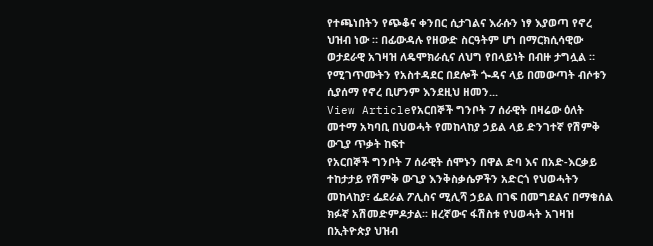የተጫነበትን የጭቆና ቀንበር ሲታገልና እራሱን ነፃ እያወጣ የኖረ ህዝብ ነው ። በፊውዳሉ የዘውድ ስርዓትም ሆነ በማርክሲሳዊው ወታደራዊ አገዛዝ ለዴሞክራሲና ለህግ የበላይነት በብዙ ታግሏል ። የሚገጥሙትን የአስተዳደር በደሎች ጐዳና ላይ በመውጣት ብሶቱን ሲያሰማ የኖረ ቢሆንም እንደዚህ ዘመን...
View Articleየአርበኞች ግንቦት 7 ሰራዊት በዛሬው ዕለት መተማ አካባቢ በህወሓት የመከላከያ ኃይል ላይ ድንገተኛ የሽምቅ ውጊያ ጥቃት ከፍተ
የአርበኞች ግንቦት 7 ሰራዊት ሰሞኑን በዋል ድባ እና በአድ-እርቃይ ተከታታይ የሽምቅ ውጊያ እንቅስቃሴዎችን አድርጎ የህወሓትን መከላከያ፣ ፌደራል ፖሊስና ሚሊሻ ኃይል በገፍ በመግደልና በማቁሰል ክፉኛ አሽመድምዶታል፡፡ ዘረኛውና ፋሽስቱ የህወሓት አገዛዝ በኢትዮጵያ ህዝብ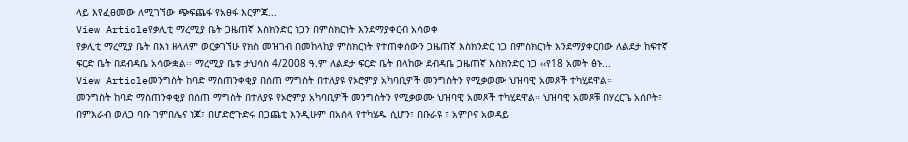ላይ እየፈፀመው ለሚገኘው ጭፍጨፋ የአፀፋ እርምጃ...
View Articleየቃሊቲ ማረሚያ ቤት ጋዜጠኛ እስክንድር ነጋን በምስክርነት እንደማያቀርብ አሳወቀ
የቃሊቲ ማረሚያ ቤት በእነ ዘላለም ወርቃገኘሁ የክስ መዝገብ በመከላከያ ምስክርነት የተጠቀሰውን ጋዜጠኛ እስክንድር ነጋ በምስክርነት እንደማያቀርበው ለልደታ ከፍተኛ ፍርድ ቤት በደብዳቤ አሳውቋል፡፡ ማረሚያ ቤቱ ታህሳስ 4/2008 ዓ.ም ለልደታ ፍርድ ቤት በላከው ደብዳቤ ጋዜጠኛ እስክንድር ነጋ ‹‹የ18 አመት ፅኑ...
View Articleመንግስት ከባድ ማስጠንቀቂያ በሰጠ ማግስት በተለያዩ የኦሮምያ አካባቢዎች መንግስትን የሚቃወሙ ህዝባዊ አመጾች ተካሂደዋል።
መንግስት ከባድ ማስጠንቀቂያ በሰጠ ማግስት በተለያዩ የኦሮምያ አካባቢዎች መንግስትን የሚቃወሙ ህዝባዊ አመጾች ተካሂደዋል። ህዝባዊ አመጾቹ በሃረርጌ አሰቦት፣ በምእራብ ወለጋ ባቡ ገምበሌና ነጆ፣ በሆድሮጉድሩ በጋጨቲ እንዲሁም በአሰላ የተካሄዱ ሲሆን፣ በቡራዩ ፣ አምቦና አወዳይ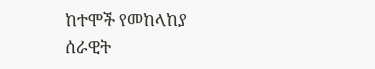ከተሞች የመከላከያ ሰራዊት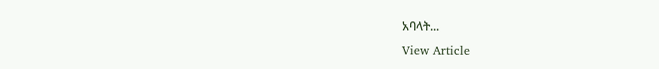አባላት...
View Article